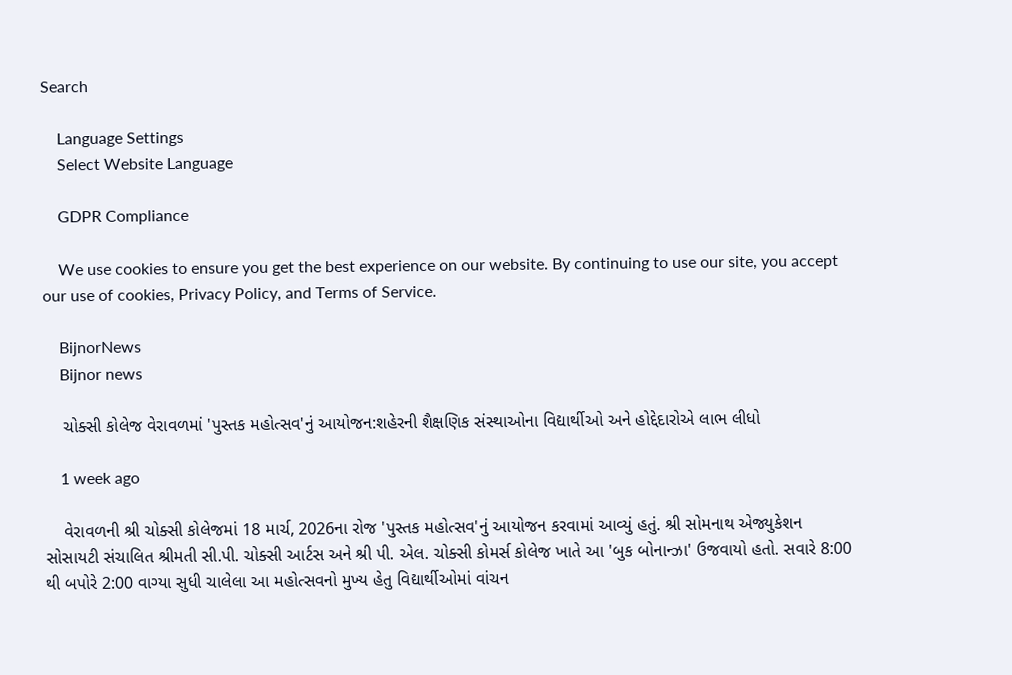Search

    Language Settings
    Select Website Language

    GDPR Compliance

    We use cookies to ensure you get the best experience on our website. By continuing to use our site, you accept our use of cookies, Privacy Policy, and Terms of Service.

    BijnorNews
    Bijnor news

    ચોક્સી કોલેજ વેરાવળમાં 'પુસ્તક મહોત્સવ'નું આયોજન:શહેરની શૈક્ષણિક સંસ્થાઓના વિદ્યાર્થીઓ અને હોદ્દેદારોએ લાભ લીધો

    1 week ago

    વેરાવળની શ્રી ચોક્સી કોલેજમાં 18 માર્ચ, 2026ના રોજ 'પુસ્તક મહોત્સવ'નું આયોજન કરવામાં આવ્યું હતું. શ્રી સોમનાથ એજ્યુકેશન સોસાયટી સંચાલિત શ્રીમતી સી.પી. ચોક્સી આર્ટસ અને શ્રી પી. એલ. ચોક્સી કોમર્સ કોલેજ ખાતે આ 'બુક બોનાન્ઝા' ઉજવાયો હતો. સવારે 8:00 થી બપોરે 2:00 વાગ્યા સુધી ચાલેલા આ મહોત્સવનો મુખ્ય હેતુ વિદ્યાર્થીઓમાં વાંચન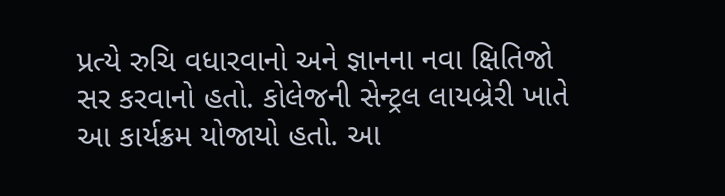પ્રત્યે રુચિ વધારવાનો અને જ્ઞાનના નવા ક્ષિતિજો સર કરવાનો હતો. કોલેજની સેન્ટ્રલ લાયબ્રેરી ખાતે આ કાર્યક્રમ યોજાયો હતો. આ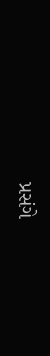પ્રસંગે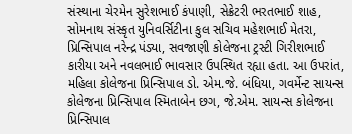સંસ્થાના ચેરમેન સુરેશભાઈ કંપાણી, સેક્રેટરી ભરતભાઈ શાહ, સોમનાથ સંસ્કૃત યુનિવર્સિટીના કુલ સચિવ મહેશભાઈ મેતરા, પ્રિન્સિપાલ નરેન્દ્ર પંડ્યા, સવજાણી કોલેજના ટ્રસ્ટી ગિરીશભાઈ કારીયા અને નવલભાઈ ભાવસાર ઉપસ્થિત રહ્યા હતા. આ ઉપરાંત, મહિલા કોલેજના પ્રિન્સિપાલ ડો. એમ.જે. બંધિયા, ગવર્મેન્ટ સાયન્સ કોલેજના પ્રિન્સિપાલ સ્મિતાબેન છગ, જે.એમ. સાયન્સ કોલેજના પ્રિન્સિપાલ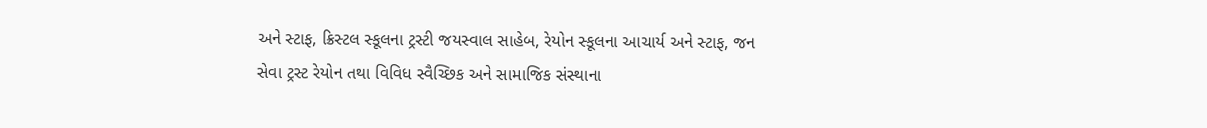અને સ્ટાફ, ક્રિસ્ટલ સ્કૂલના ટ્રસ્ટી જયસ્વાલ સાહેબ, રેયોન સ્કૂલના આચાર્ય અને સ્ટાફ, જન સેવા ટ્રસ્ટ રેયોન તથા વિવિધ સ્વૈચ્છિક અને સામાજિક સંસ્થાના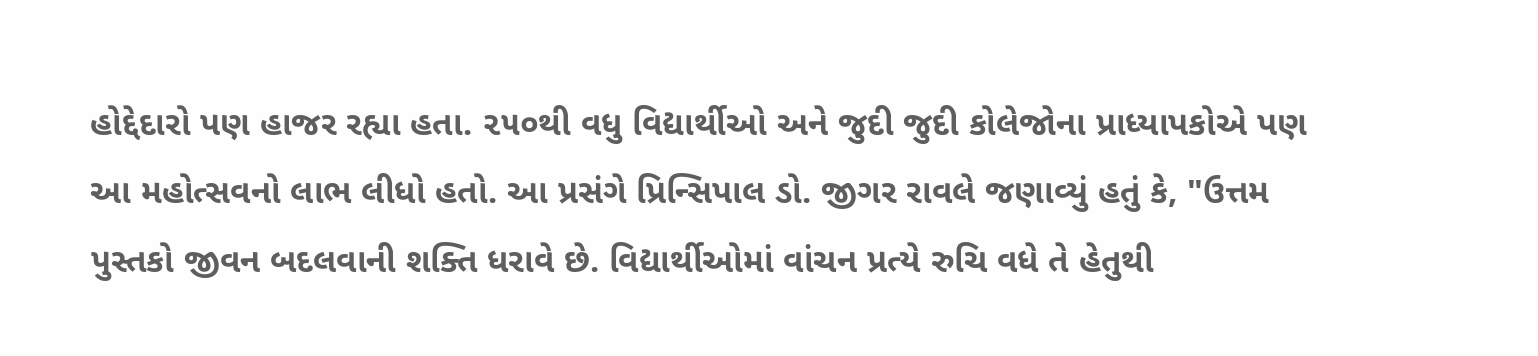હોદ્દેદારો પણ હાજર રહ્યા હતા. ૨૫૦થી વધુ વિદ્યાર્થીઓ અને જુદી જુદી કોલેજોના પ્રાધ્યાપકોએ પણ આ મહોત્સવનો લાભ લીધો હતો. આ પ્રસંગે પ્રિન્સિપાલ ડો. જીગર રાવલે જણાવ્યું હતું કે, "ઉત્તમ પુસ્તકો જીવન બદલવાની શક્તિ ધરાવે છે. વિદ્યાર્થીઓમાં વાંચન પ્રત્યે રુચિ વધે તે હેતુથી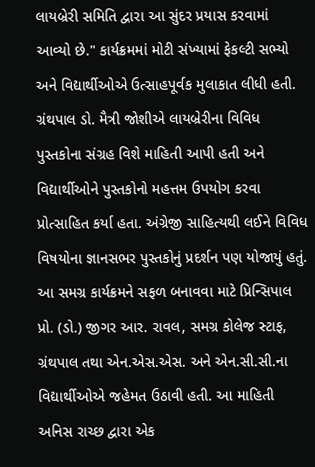લાયબ્રેરી સમિતિ દ્વારા આ સુંદર પ્રયાસ કરવામાં આવ્યો છે." કાર્યક્રમમાં મોટી સંખ્યામાં ફેકલ્ટી સભ્યો અને વિદ્યાર્થીઓએ ઉત્સાહપૂર્વક મુલાકાત લીધી હતી. ગ્રંથપાલ ડો. મૈત્રી જોશીએ લાયબ્રેરીના વિવિધ પુસ્તકોના સંગ્રહ વિશે માહિતી આપી હતી અને વિદ્યાર્થીઓને પુસ્તકોનો મહત્તમ ઉપયોગ કરવા પ્રોત્સાહિત કર્યા હતા. અંગ્રેજી સાહિત્યથી લઈને વિવિધ વિષયોના જ્ઞાનસભર પુસ્તકોનું પ્રદર્શન પણ યોજાયું હતું. આ સમગ્ર કાર્યક્રમને સફળ બનાવવા માટે પ્રિન્સિપાલ પ્રો. (ડો.) જીગર આર. રાવલ, સમગ્ર કોલેજ સ્ટાફ, ગ્રંથપાલ તથા એન.એસ.એસ. અને એન.સી.સી.ના વિદ્યાર્થીઓએ જહેમત ઉઠાવી હતી. આ માહિતી અનિસ રાચ્છ દ્વારા એક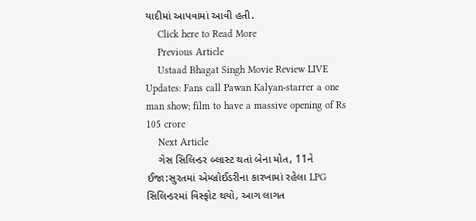યાદીમાં આપવામાં આવી હતી.
    Click here to Read More
    Previous Article
    Ustaad Bhagat Singh Movie Review LIVE Updates: Fans call Pawan Kalyan-starrer a one man show; film to have a massive opening of Rs 105 crore
    Next Article
    ગેસ સિલિન્ડર બ્લાસ્ટ થતાં બેના મોત, 11ને ઈજા:સુરતમાં એમ્બ્રોઈડરીના કારખામાં રહેલા LPG સિલિન્ડરમાં વિસ્ફોટ થયો, આગ લાગત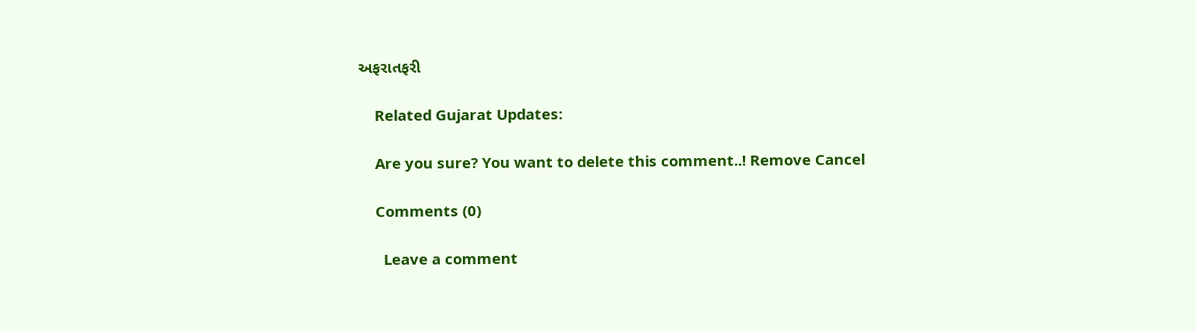અફરાતફરી

    Related Gujarat Updates:

    Are you sure? You want to delete this comment..! Remove Cancel

    Comments (0)

      Leave a comment